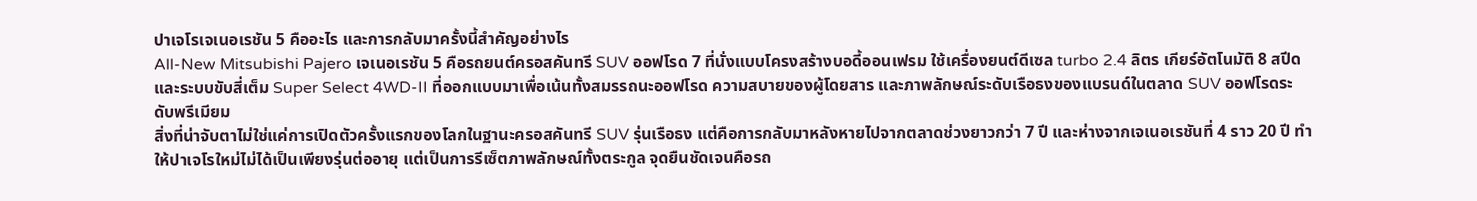ปาเจโรเจเนอเรชัน 5 คืออะไร และการกลับมาครั้งนี้สำคัญอย่างไร
All-New Mitsubishi Pajero เจเนอเรชัน 5 คือรถยนต์ครอสคันทรี SUV ออฟโรด 7 ที่นั่งแบบโครงสร้างบอดี้ออนเฟรม ใช้เครื่องยนต์ดีเซล turbo 2.4 ลิตร เกียร์อัตโนมัติ 8 สปีด และระบบขับสี่เต็ม Super Select 4WD-II ที่ออกแบบมาเพื่อเน้นทั้งสมรรถนะออฟโรด ความสบายของผู้โดยสาร และภาพลักษณ์ระดับเรือธงของแบรนด์ในตลาด SUV ออฟโรดระดับพรีเมียม
สิ่งที่น่าจับตาไม่ใช่แค่การเปิดตัวครั้งแรกของโลกในฐานะครอสคันทรี SUV รุ่นเรือธง แต่คือการกลับมาหลังหายไปจากตลาดช่วงยาวกว่า 7 ปี และห่างจากเจเนอเรชันที่ 4 ราว 20 ปี ทำให้ปาเจโรใหม่ไม่ได้เป็นเพียงรุ่นต่ออายุ แต่เป็นการรีเซ็ตภาพลักษณ์ทั้งตระกูล จุดยืนชัดเจนคือรถ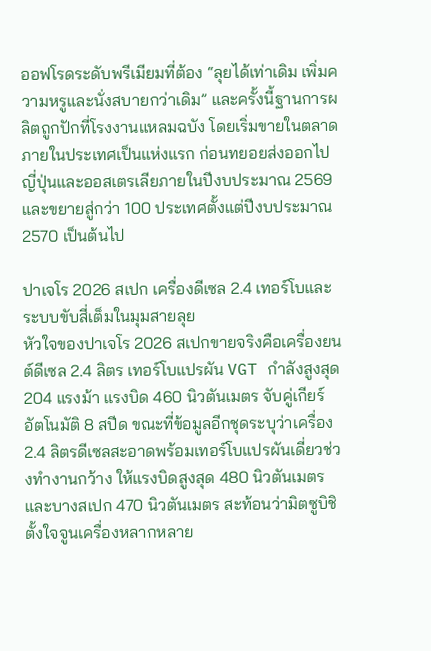ออฟโรดระดับพรีเมียมที่ต้อง “ลุยได้เท่าเดิม เพิ่มความหรูและนั่งสบายกว่าเดิม” และครั้งนี้ฐานการผลิตถูกปักที่โรงงานแหลมฉบัง โดยเริ่มขายในตลาดภายในประเทศเป็นแห่งแรก ก่อนทยอยส่งออกไปญี่ปุ่นและออสเตรเลียภายในปีงบประมาณ 2569 และขยายสู่กว่า 100 ประเทศตั้งแต่ปีงบประมาณ 2570 เป็นต้นไป

ปาเจโร 2026 สเปก เครื่องดีเซล 2.4 เทอร์โบและระบบขับสี่เต็มในมุมสายลุย
หัวใจของปาเจโร 2026 สเปกขายจริงคือเครื่องยนต์ดีเซล 2.4 ลิตร เทอร์โบแปรผัน VGT กำลังสูงสุด 204 แรงม้า แรงบิด 460 นิวตันเมตร จับคู่เกียร์อัตโนมัติ 8 สปีด ขณะที่ข้อมูลอีกชุดระบุว่าเครื่อง 2.4 ลิตรดีเซลสะอาดพร้อมเทอร์โบแปรผันเดี่ยวช่วงทำงานกว้าง ให้แรงบิดสูงสุด 480 นิวตันเมตร และบางสเปก 470 นิวตันเมตร สะท้อนว่ามิตซูบิชิตั้งใจจูนเครื่องหลากหลาย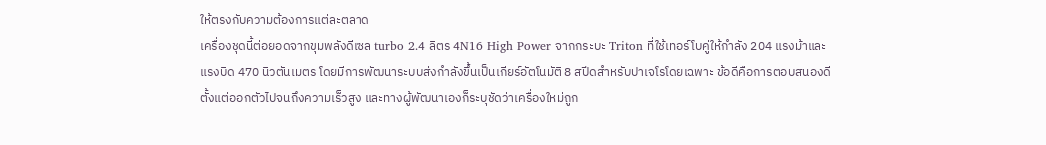ให้ตรงกับความต้องการแต่ละตลาด
เครื่องชุดนี้ต่อยอดจากขุมพลังดีเซล turbo 2.4 ลิตร 4N16 High Power จากกระบะ Triton ที่ใช้เทอร์โบคู่ให้กำลัง 204 แรงม้าและแรงบิด 470 นิวตันเมตร โดยมีการพัฒนาระบบส่งกำลังขึ้นเป็นเกียร์อัตโนมัติ 8 สปีดสำหรับปาเจโรโดยเฉพาะ ข้อดีคือการตอบสนองดีตั้งแต่ออกตัวไปจนถึงความเร็วสูง และทางผู้พัฒนาเองก็ระบุชัดว่าเครื่องใหม่ถูก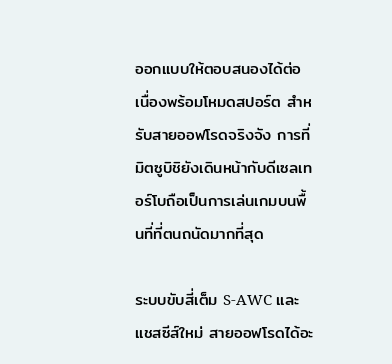ออกแบบให้ตอบสนองได้ต่อเนื่องพร้อมโหมดสปอร์ต สำหรับสายออฟโรดจริงจัง การที่มิตซูบิชิยังเดินหน้ากับดีเซลเทอร์โบถือเป็นการเล่นเกมบนพื้นที่ที่ตนถนัดมากที่สุด

ระบบขับสี่เต็ม S-AWC และแชสซีส์ใหม่ สายออฟโรดได้อะ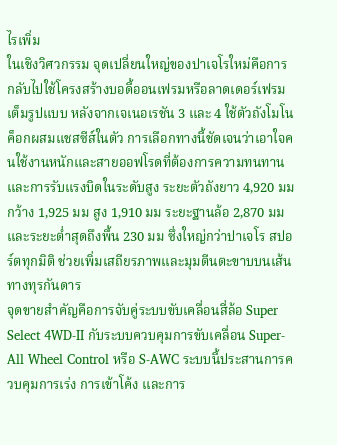ไรเพิ่ม
ในเชิงวิศวกรรม จุดเปลี่ยนใหญ่ของปาเจโรใหม่คือการกลับไปใช้โครงสร้างบอดี้ออนเฟรมหรือลาดเดอร์เฟรมเต็มรูปแบบ หลังจากเจเนอเรชัน 3 และ 4 ใช้ตัวถังโมโนค็อกผสมแชสซีส์ในตัว การเลือกทางนี้ชัดเจนว่าเอาใจคนใช้งานหนักและสายออฟโรดที่ต้องการความทนทานและการรับแรงบิดในระดับสูง ระยะตัวถังยาว 4,920 มม กว้าง 1,925 มม สูง 1,910 มม ระยะฐานล้อ 2,870 มม และระยะต่ำสุดถึงพื้น 230 มม ซึ่งใหญ่กว่าปาเจโร สปอร์ตทุกมิติ ช่วยเพิ่มเสถียรภาพและมุมตีนตะขาบบนเส้นทางทุรกันดาร
จุดขายสำคัญคือการจับคู่ระบบขับเคลื่อนสี่ล้อ Super Select 4WD-II กับระบบควบคุมการขับเคลื่อน Super-All Wheel Control หรือ S-AWC ระบบนี้ประสานการควบคุมการเร่ง การเข้าโค้ง และการ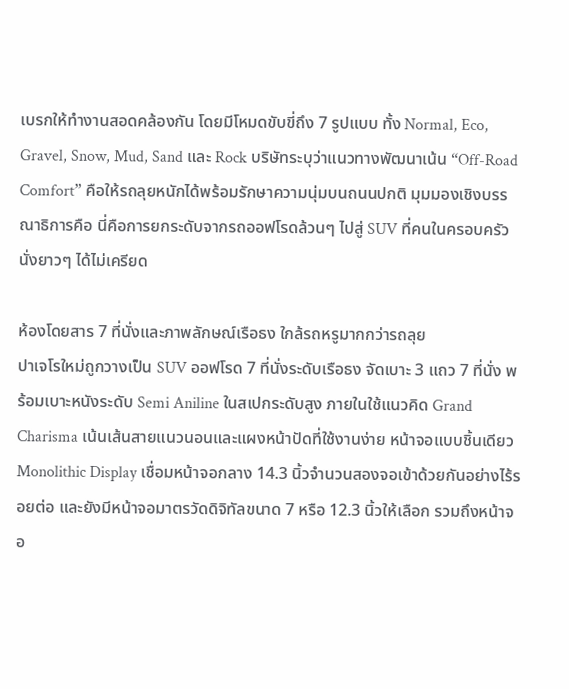เบรกให้ทำงานสอดคล้องกัน โดยมีโหมดขับขี่ถึง 7 รูปแบบ ทั้ง Normal, Eco, Gravel, Snow, Mud, Sand และ Rock บริษัทระบุว่าแนวทางพัฒนาเน้น “Off-Road Comfort” คือให้รถลุยหนักได้พร้อมรักษาความนุ่มบนถนนปกติ มุมมองเชิงบรรณาธิการคือ นี่คือการยกระดับจากรถออฟโรดล้วนๆ ไปสู่ SUV ที่คนในครอบครัวนั่งยาวๆ ได้ไม่เครียด

ห้องโดยสาร 7 ที่นั่งและภาพลักษณ์เรือธง ใกล้รถหรูมากกว่ารถลุย
ปาเจโรใหม่ถูกวางเป็น SUV ออฟโรด 7 ที่นั่งระดับเรือธง จัดเบาะ 3 แถว 7 ที่นั่ง พร้อมเบาะหนังระดับ Semi Aniline ในสเปกระดับสูง ภายในใช้แนวคิด Grand Charisma เน้นเส้นสายแนวนอนและแผงหน้าปัดที่ใช้งานง่าย หน้าจอแบบชิ้นเดียว Monolithic Display เชื่อมหน้าจอกลาง 14.3 นิ้วจำนวนสองจอเข้าด้วยกันอย่างไร้รอยต่อ และยังมีหน้าจอมาตรวัดดิจิทัลขนาด 7 หรือ 12.3 นิ้วให้เลือก รวมถึงหน้าจอ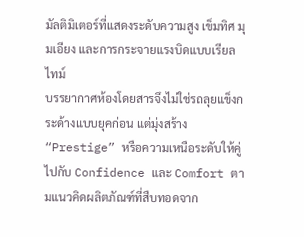มัลติมิเตอร์ที่แสดงระดับความสูง เข็มทิศ มุมเอียง และการกระจายแรงบิดแบบเรียลไทม์
บรรยากาศห้องโดยสารจึงไม่ใช่รถลุยแข็งกระด้างแบบยุคก่อน แต่มุ่งสร้าง “Prestige” หรือความเหนือระดับให้คู่ไปกับ Confidence และ Comfort ตามแนวคิดผลิตภัณฑ์ที่สืบทอดจาก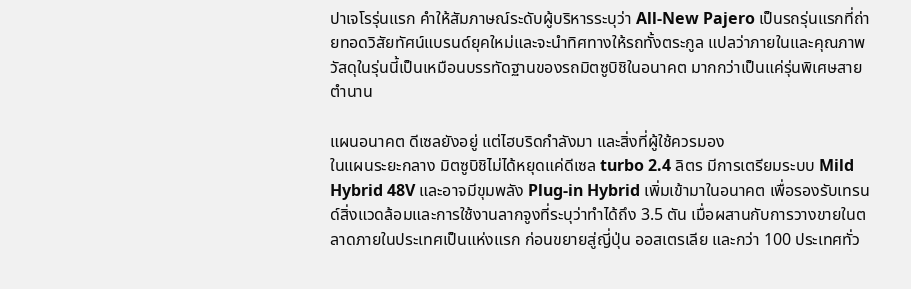ปาเจโรรุ่นแรก คำให้สัมภาษณ์ระดับผู้บริหารระบุว่า All-New Pajero เป็นรถรุ่นแรกที่ถ่ายทอดวิสัยทัศน์แบรนด์ยุคใหม่และจะนำทิศทางให้รถทั้งตระกูล แปลว่าภายในและคุณภาพวัสดุในรุ่นนี้เป็นเหมือนบรรทัดฐานของรถมิตซูบิชิในอนาคต มากกว่าเป็นแค่รุ่นพิเศษสายตำนาน

แผนอนาคต ดีเซลยังอยู่ แต่ไฮบริดกำลังมา และสิ่งที่ผู้ใช้ควรมอง
ในแผนระยะกลาง มิตซูบิชิไม่ได้หยุดแค่ดีเซล turbo 2.4 ลิตร มีการเตรียมระบบ Mild Hybrid 48V และอาจมีขุมพลัง Plug-in Hybrid เพิ่มเข้ามาในอนาคต เพื่อรองรับเทรนด์สิ่งแวดล้อมและการใช้งานลากจูงที่ระบุว่าทำได้ถึง 3.5 ตัน เมื่อผสานกับการวางขายในตลาดภายในประเทศเป็นแห่งแรก ก่อนขยายสู่ญี่ปุ่น ออสเตรเลีย และกว่า 100 ประเทศทั่ว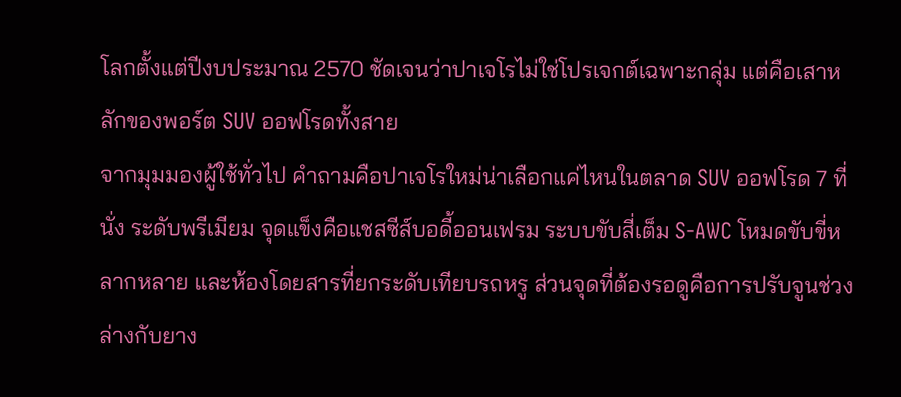โลกตั้งแต่ปีงบประมาณ 2570 ชัดเจนว่าปาเจโรไม่ใช่โปรเจกต์เฉพาะกลุ่ม แต่คือเสาหลักของพอร์ต SUV ออฟโรดทั้งสาย
จากมุมมองผู้ใช้ทั่วไป คำถามคือปาเจโรใหม่น่าเลือกแค่ไหนในตลาด SUV ออฟโรด 7 ที่นั่ง ระดับพรีเมียม จุดแข็งคือแชสซีส์บอดี้ออนเฟรม ระบบขับสี่เต็ม S-AWC โหมดขับขี่หลากหลาย และห้องโดยสารที่ยกระดับเทียบรถหรู ส่วนจุดที่ต้องรอดูคือการปรับจูนช่วงล่างกับยาง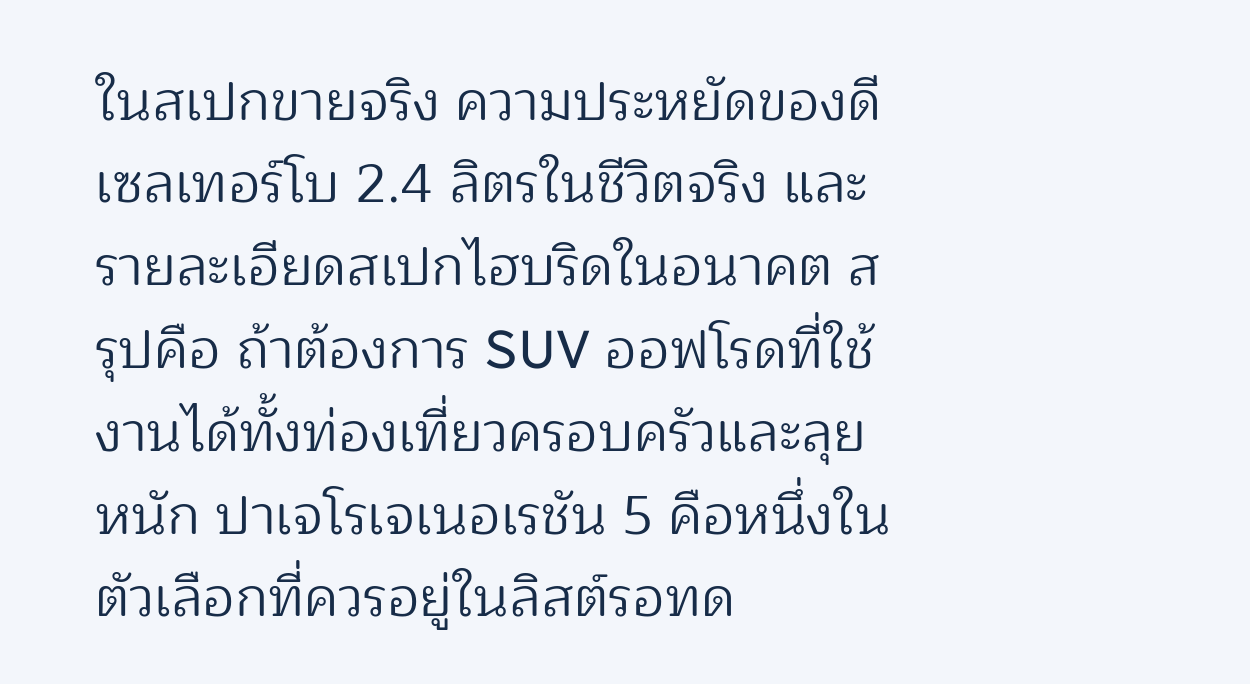ในสเปกขายจริง ความประหยัดของดีเซลเทอร์โบ 2.4 ลิตรในชีวิตจริง และรายละเอียดสเปกไฮบริดในอนาคต สรุปคือ ถ้าต้องการ SUV ออฟโรดที่ใช้งานได้ทั้งท่องเที่ยวครอบครัวและลุยหนัก ปาเจโรเจเนอเรชัน 5 คือหนึ่งในตัวเลือกที่ควรอยู่ในลิสต์รอทด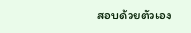สอบด้วยตัวเอง